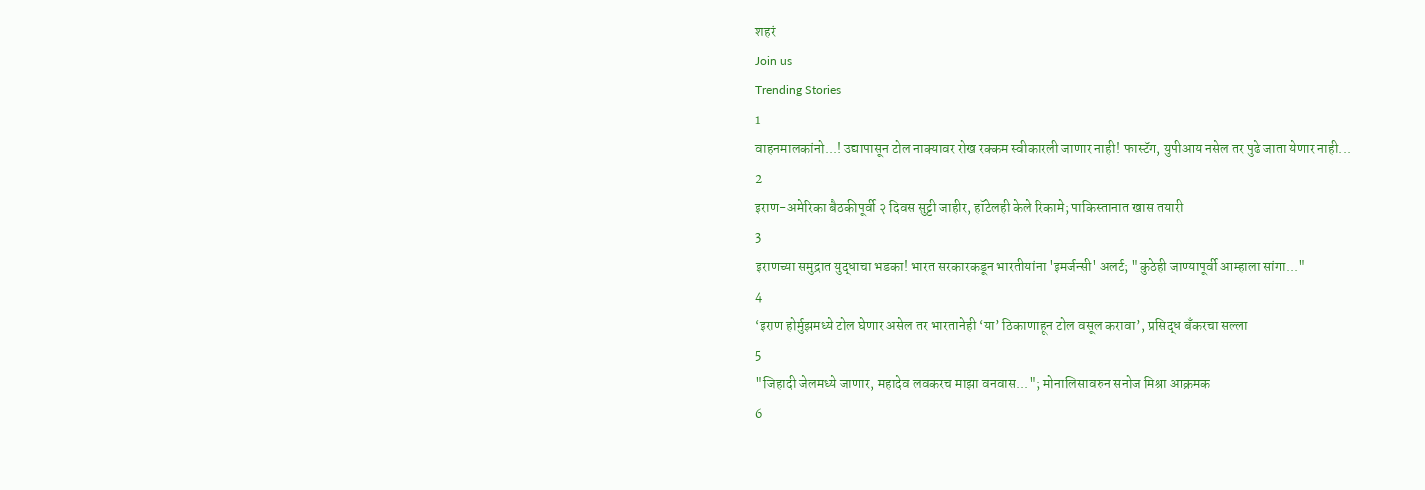शहरं
Join us
Trending Stories
1
वाहनमालकांनो...! उद्यापासून टोल नाक्यावर रोख रक्कम स्वीकारली जाणार नाही! फास्टॅग, युपीआय नसेल तर पुढे जाता येणार नाही...
2
इराण-अमेरिका बैठकीपूर्वी २ दिवस सुट्टी जाहीर, हॉटेलही केले रिकामे; पाकिस्तानात खास तयारी
3
इराणच्या समुद्रात युद्धाचा भडका! भारत सरकारकडून भारतीयांना 'इमर्जन्सी' अलर्ट; "कुठेही जाण्यापूर्वी आम्हाला सांगा..."
4
‘इराण होर्मुझमध्ये टोल घेणार असेल तर भारतानेही ‘या’ ठिकाणाहून टोल वसूल करावा’, प्रसिद्ध बँकरचा सल्ला
5
"जिहादी जेलमध्ये जाणार, महादेव लवकरच माझा वनवास..."; मोनालिसावरुन सनोज मिश्रा आक्रमक
6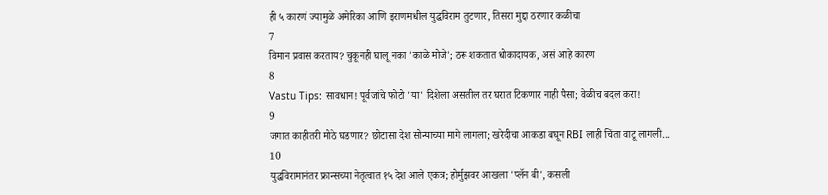ही ५ कारणं ज्यामुळे अमेरिका आणि इराणमधील युद्धविराम तुटणार, तिसरा मुद्दा ठरणार कळीचा
7
विमान प्रवास करताय? चुकूनही घालू नका 'काळे मोजे'; ठरू शकतात धोकादायक, असं आहे कारण
8
Vastu Tips: सावधान! पूर्वजांचे फोटो 'या' दिशेला असतील तर घरात टिकणार नाही पैसा; वेळीच बदल करा!
9
जगात काहीतरी मोठे घडणार? छोटासा देश सोन्याच्या मागे लागला; खरेदीचा आकडा बघून RBI लाही चिंता वाटू लागली...
10
युद्धविरामानंतर फ्रान्सच्या नेतृत्वात १५ देश आले एकत्र; होर्मुझवर आखला 'प्लॅन बी', कसली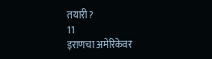तयारी?
11
इराणचा अमेरिकेवर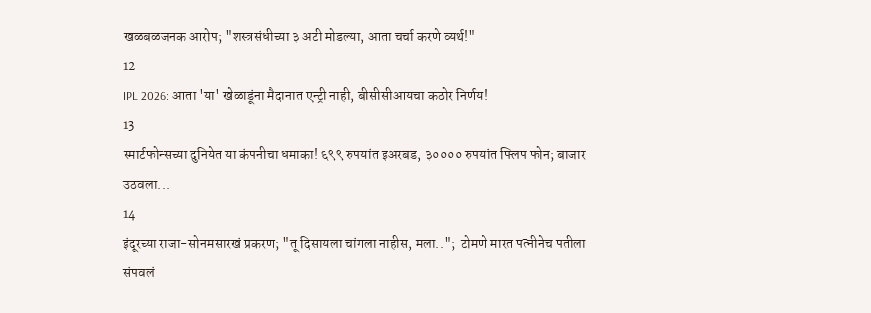खळबळजनक आरोप; "शस्त्रसंधीच्या ३ अटी मोडल्या, आता चर्चा करणे व्यर्थ!"
12
IPL 2026: आता 'या' खेळाडूंना मैदानात एन्ट्री नाही, बीसीसीआयचा कठोर निर्णय!
13
स्मार्टफोन्सच्या दुनियेत या कंपनीचा धमाका! ६९९ रुपयांत इअरबड, ३०००० रुपयांत फ्लिप फोन; बाजार उठवला...
14
इंदूरच्या राजा-सोनमसारखं प्रकरण; "तू दिसायला चांगला नाहीस, मला..";  टोमणे मारत पत्नीनेच पतीला संपवलं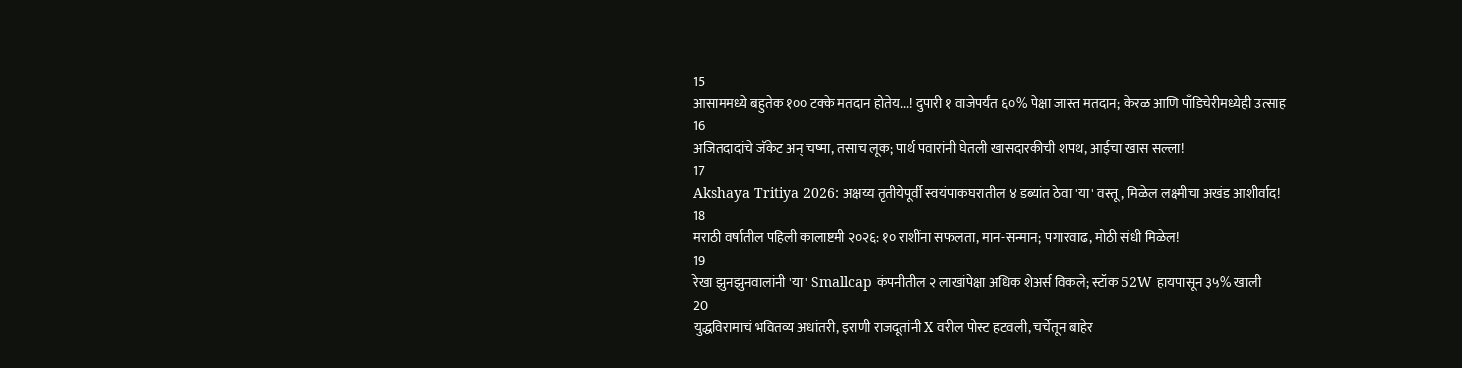15
आसाममध्ये बहुतेक १०० टक्के मतदान होतेय...! दुपारी १ वाजेपर्यंत ६०% पेक्षा जास्त मतदान; केरळ आणि पाँडिचेरीमध्येही उत्साह
16
अजितदादांचे जॅकेट अन् चष्मा, तसाच लूक; पार्थ पवारांनी घेतली खासदारकीची शपथ, आईचा खास सल्ला!
17
Akshaya Tritiya 2026: अक्षय्य तृतीयेपूर्वी स्वयंपाकघरातील ४ डब्यांत ठेवा 'या' वस्तू, मिळेल लक्ष्मीचा अखंड आशीर्वाद!
18
मराठी वर्षातील पहिली कालाष्टमी २०२६: १० राशींना सफलता, मान-सन्मान; पगारवाढ, मोठी संधी मिळेल!
19
रेखा झुनझुनवालांनी 'या' Smallcap कंपनीतील २ लाखांपेक्षा अधिक शेअर्स विकले; स्टॉक 52W हायपासून ३५% खाली
20
युद्धविरामाचं भवितव्य अधांतरी, इराणी राजदूतांनी X वरील पोस्ट हटवली, चर्चेतून बाहेर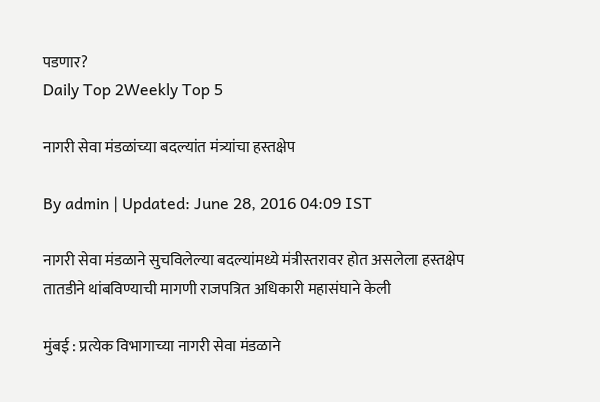पडणार?
Daily Top 2Weekly Top 5

नागरी सेवा मंडळांच्या बदल्यांत मंत्र्यांचा हस्तक्षेप

By admin | Updated: June 28, 2016 04:09 IST

नागरी सेवा मंडळाने सुचविलेल्या बदल्यांमध्ये मंत्रीस्तरावर होत असलेला हस्तक्षेप तातडीने थांबविण्याची मागणी राजपत्रित अधिकारी महासंघाने केली

मुंबई : प्रत्येक विभागाच्या नागरी सेवा मंडळाने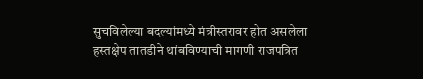सुचविलेल्या बदल्यांमध्ये मंत्रीस्तरावर होत असलेला हस्तक्षेप तातडीने थांबविण्याची मागणी राजपत्रित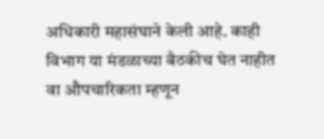अधिकारी महासंघाने केली आहे. काही विभाग या मंडळाच्या बैठकीच घेत नाहीत वा औपचारिकता म्हणून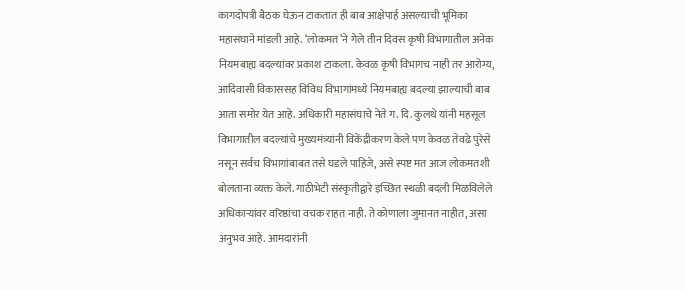कागदोपत्री बैठक घेऊन टाकतात ही बाब आक्षेपार्ह असल्याची भूमिका महासंघाने मांडली आहे. ‘लोकमत’ने गेले तीन दिवस कृषी विभागातील अनेक नियमबाह्य बदल्यांवर प्रकाश टाकला. केवळ कृषी विभागच नाही तर आरोग्य, आदिवासी विकाससह विविध विभागांमध्ये नियमबाह्य बदल्या झाल्याची बाब आता समोर येत आहे. अधिकारी महासंघाचे नेते ग. दि. कुलथे यांनी महसूल विभागातील बदल्यांचे मुख्यमंत्र्यांनी विकेंद्रीकरण केले पण केवळ तेवढे पुरेसे नसून सर्वच विभागांबाबत तसे घडले पाहिजे, असे स्पष्ट मत आज लोकमतशी बोलताना व्यक्त केले. गाठीभेटी संस्कृतीद्वारे इच्छित स्थळी बदली मिळविलेले अधिकाऱ्यांवर वरिष्ठांचा वचक राहत नाही. ते कोणाला जुमानत नाहीत, असा अनुभव आहे. आमदारांनी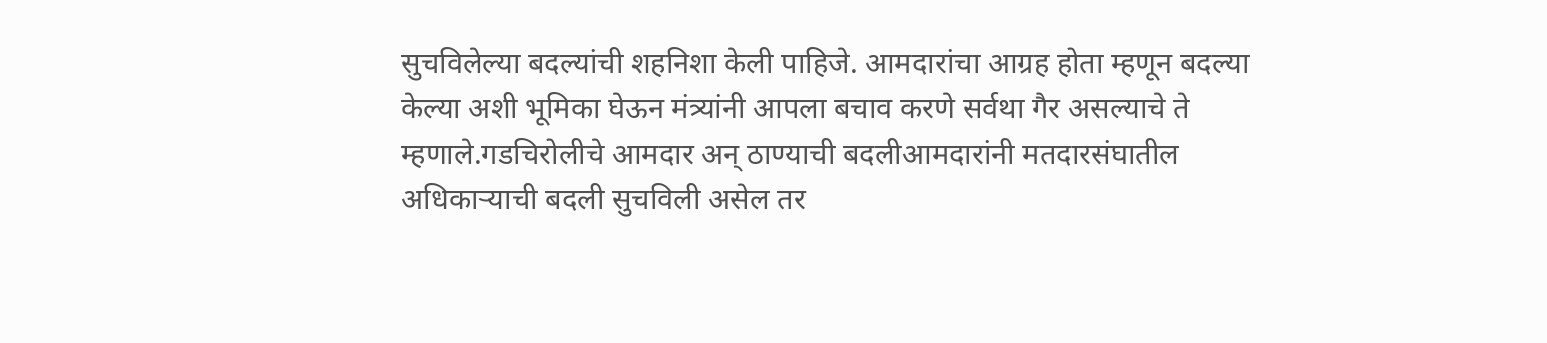सुचविलेल्या बदल्यांची शहनिशा केली पाहिजे. आमदारांचा आग्रह होता म्हणून बदल्या केल्या अशी भूमिका घेऊन मंत्र्यांनी आपला बचाव करणे सर्वथा गैर असल्याचे ते म्हणाले.गडचिरोलीचे आमदार अन् ठाण्याची बदलीआमदारांनी मतदारसंघातील अधिकाऱ्याची बदली सुचविली असेल तर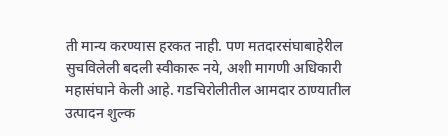ती मान्य करण्यास हरकत नाही. पण मतदारसंघाबाहेरील सुचविलेली बदली स्वीकारू नये, अशी मागणी अधिकारी महासंघाने केली आहे. गडचिरोलीतील आमदार ठाण्यातील उत्पादन शुल्क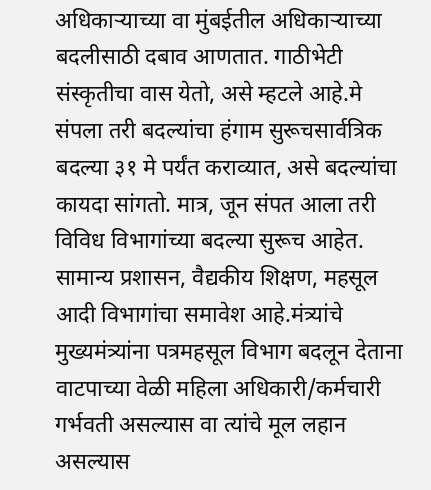अधिकाऱ्याच्या वा मुंबईतील अधिकाऱ्याच्या बदलीसाठी दबाव आणतात. गाठीभेटी संस्कृतीचा वास येतो, असे म्हटले आहे.मे संपला तरी बदल्यांचा हंगाम सुरूचसार्वत्रिक बदल्या ३१ मे पर्यंत कराव्यात, असे बदल्यांचा कायदा सांगतो. मात्र, जून संपत आला तरी विविध विभागांच्या बदल्या सुरूच आहेत. सामान्य प्रशासन, वैद्यकीय शिक्षण, महसूल आदी विभागांचा समावेश आहे.मंत्र्यांचे मुख्यमंत्र्यांना पत्रमहसूल विभाग बदलून देताना वाटपाच्या वेळी महिला अधिकारी/कर्मचारी गर्भवती असल्यास वा त्यांचे मूल लहान असल्यास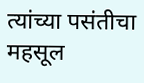त्यांच्या पसंतीचा महसूल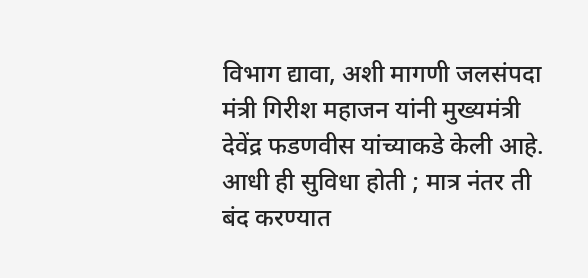विभाग द्यावा, अशी मागणी जलसंपदा मंत्री गिरीश महाजन यांनी मुख्यमंत्री देवेंद्र फडणवीस यांच्याकडे केली आहे. आधी ही सुविधा होती ; मात्र नंतर ती बंद करण्यात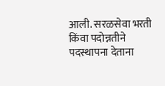आली. सरळसेवा भरती किंवा पदोन्नतीने पदस्थापना देताना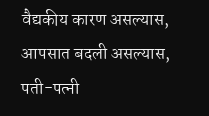वैद्यकीय कारण असल्यास, आपसात बदली असल्यास, पती-पत्नी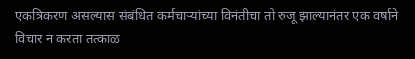एकत्रिकरण असल्यास संबंधित कर्मचाऱ्यांच्या विनंतीचा तो रुजू झाल्यानंतर एक वर्षाने विचार न करता तत्काळ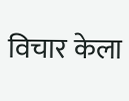विचार केला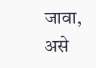जावा, असे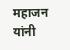महाजन यांनी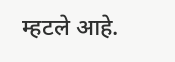म्हटले आहे.